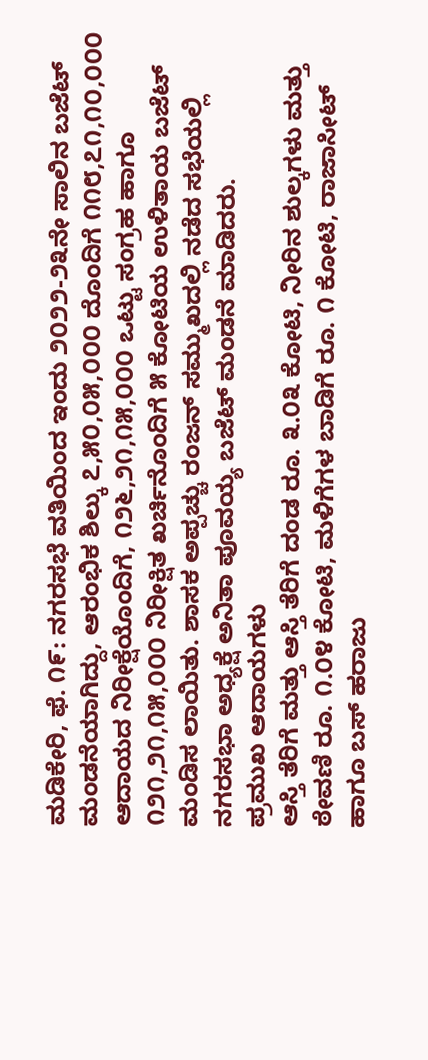ಮಡಿಕೇರಿ, ಫೆ. ೧೯: ನಗರಸಭೆ ವತಿಯಿಂದ ಇಂದು ೨೦೨೨-೨೩ನೇ ಸಾಲಿನ ಬಜೆಟ್ ಮಂಡನೆಯಾಗಿದ್ದು, ಆರಂಭಿಕ ಶಿಲ್ಕು ೭,೫೦,೦೫,೦೦೦ ದೊಂದಿಗೆ ೧೧೮,೭೧,೧೦,೦೦೦ ಆದಾಯದ ನಿರೀಕ್ಷೆಯೊಂದಿಗೆ, ೧೨೬,೨೧,೧೫,೦೦೦ ಒಟ್ಟು ಸಂಗ್ರಹ ಹಾಗೂ ೧೨೧,೨೧,೧೫,೦೦೦ ನಿರೀಕ್ಷಿತ ಖರ್ಚಿನೊಂದಿಗೆ ೫ ಕೋಟಿಯ ಉಳಿತಾಯ ಬಜೆಟ್ ಮಂಡಿಸ ಲಾಯಿತು. ಶಾಸಕ ಅಪ್ಪಚ್ಚು ರಂಜನ್ ಸಮ್ಮುಖದಲ್ಲಿ ನಡೆದ ಸಭೆಯಲ್ಲಿ ನಗರಸಭಾ ಅಧ್ಯಕ್ಷೆ ಅನಿತಾ ಪೂವಯ್ಯ ಬಜೆಟ್ ಮಂಡನೆ ಮಾಡಿದರು.
ಪ್ರಮುಖ ಆದಾಯಗಳು
ಆಸ್ತಿ ತೆರಿಗೆ ಮತ್ತು ಆಸ್ತಿ ತೆರಿಗೆ ದಂಡ ರೂ. ೩.೦೩ ಕೋಟಿ, ನೀರಿನ ಶುಲ್ಕಗಳು ಮತ್ತು ಠೇವಣಿ ರೂ. ೧.೦೪ ಕೋಟಿ, ಮಳಿಗೆಗಳ ಬಾಡಿಗೆ ರೂ. ೧ ಕೋಟಿ, ರಾಜಾಸೀಟ್ ಹಾಗೂ ಬಸ್ ಹರಾಜು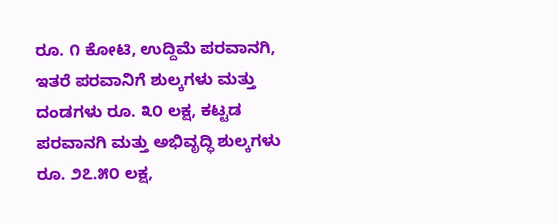ರೂ. ೧ ಕೋಟಿ, ಉದ್ದಿಮೆ ಪರವಾನಗಿ, ಇತರೆ ಪರವಾನಿಗೆ ಶುಲ್ಕಗಳು ಮತ್ತು ದಂಡಗಳು ರೂ. ೩೦ ಲಕ್ಷ, ಕಟ್ಟಡ ಪರವಾನಗಿ ಮತ್ತು ಅಭಿವೃದ್ಧಿ ಶುಲ್ಕಗಳು ರೂ. ೨೭.೫೦ ಲಕ್ಷ,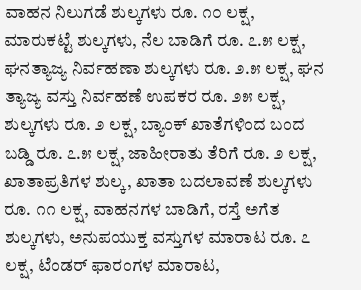ವಾಹನ ನಿಲುಗಡೆ ಶುಲ್ಕಗಳು ರೂ. ೧೦ ಲಕ್ಷ, ಮಾರುಕಟ್ಟೆ ಶುಲ್ಕಗಳು, ನೆಲ ಬಾಡಿಗೆ ರೂ. ೭.೫ ಲಕ್ಷ, ಘನತ್ಯಾಜ್ಯ ನಿರ್ವಹಣಾ ಶುಲ್ಕಗಳು ರೂ. ೨.೫ ಲಕ್ಷ, ಘನ ತ್ಯಾಜ್ಯ ವಸ್ತು ನಿರ್ವಹಣೆ ಉಪಕರ ರೂ. ೨೫ ಲಕ್ಷ, ಶುಲ್ಕಗಳು ರೂ. ೨ ಲಕ್ಷ, ಬ್ಯಾಂಕ್ ಖಾತೆಗಳಿಂದ ಬಂದ ಬಡ್ಡಿ ರೂ. ೭.೫ ಲಕ್ಷ, ಜಾಹೀರಾತು ತೆರಿಗೆ ರೂ. ೨ ಲಕ್ಷ, ಖಾತಾಪ್ರತಿಗಳ ಶುಲ್ಕ, ಖಾತಾ ಬದಲಾವಣೆ ಶುಲ್ಕಗಳು ರೂ. ೧೧ ಲಕ್ಷ, ವಾಹನಗಳ ಬಾಡಿಗೆ, ರಸ್ತೆ ಅಗೆತ ಶುಲ್ಕಗಳು, ಅನುಪಯುಕ್ತ ವಸ್ತುಗಳ ಮಾರಾಟ ರೂ. ೭ ಲಕ್ಷ, ಟೆಂಡರ್ ಫಾರಂಗಳ ಮಾರಾಟ,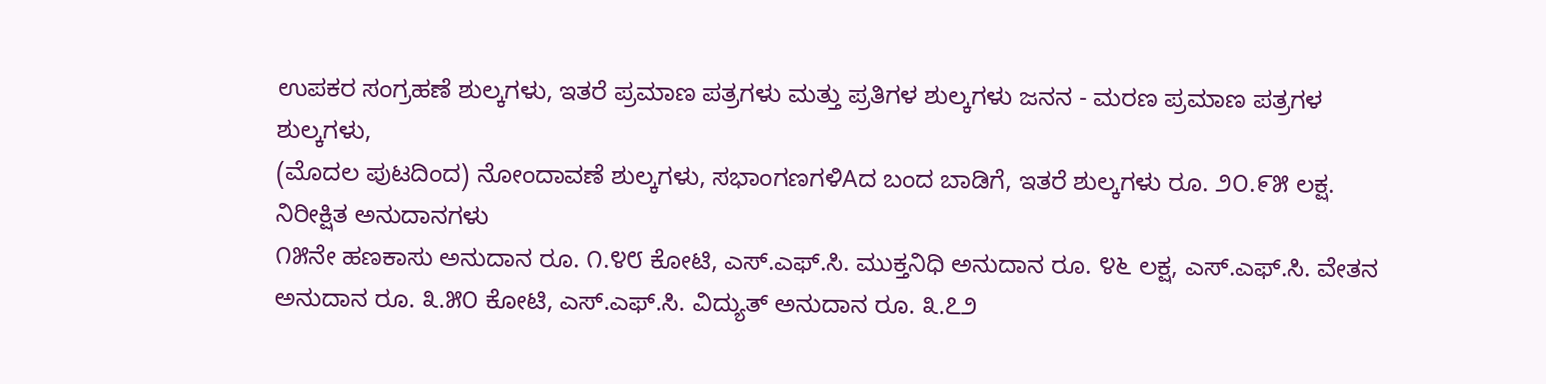ಉಪಕರ ಸಂಗ್ರಹಣೆ ಶುಲ್ಕಗಳು, ಇತರೆ ಪ್ರಮಾಣ ಪತ್ರಗಳು ಮತ್ತು ಪ್ರತಿಗಳ ಶುಲ್ಕಗಳು ಜನನ - ಮರಣ ಪ್ರಮಾಣ ಪತ್ರಗಳ ಶುಲ್ಕಗಳು,
(ಮೊದಲ ಪುಟದಿಂದ) ನೋಂದಾವಣೆ ಶುಲ್ಕಗಳು, ಸಭಾಂಗಣಗಳಿAದ ಬಂದ ಬಾಡಿಗೆ, ಇತರೆ ಶುಲ್ಕಗಳು ರೂ. ೨೦.೯೫ ಲಕ್ಷ.
ನಿರೀಕ್ಷಿತ ಅನುದಾನಗಳು
೧೫ನೇ ಹಣಕಾಸು ಅನುದಾನ ರೂ. ೧.೪೮ ಕೋಟಿ, ಎಸ್.ಎಫ್.ಸಿ. ಮುಕ್ತನಿಧಿ ಅನುದಾನ ರೂ. ೪೬ ಲಕ್ಷ, ಎಸ್.ಎಫ್.ಸಿ. ವೇತನ ಅನುದಾನ ರೂ. ೩.೫೦ ಕೋಟಿ, ಎಸ್.ಎಫ್.ಸಿ. ವಿದ್ಯುತ್ ಅನುದಾನ ರೂ. ೩.೭೨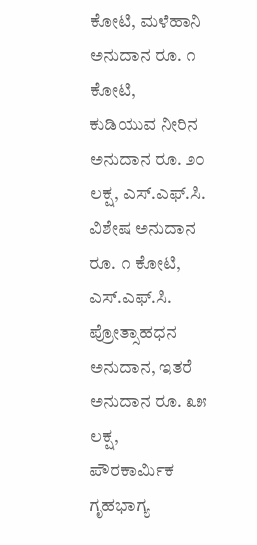ಕೋಟಿ, ಮಳೆಹಾನಿ ಅನುದಾನ ರೂ. ೧ ಕೋಟಿ, ಕುಡಿಯುವ ನೀರಿನ ಅನುದಾನ ರೂ. ೨೦ ಲಕ್ಷ, ಎಸ್.ಎಫ್.ಸಿ. ವಿಶೇಷ ಅನುದಾನ ರೂ. ೧ ಕೋಟಿ, ಎಸ್.ಎಫ್.ಸಿ. ಪ್ರೋತ್ಸಾಹಧನ ಅನುದಾನ, ಇತರೆ ಅನುದಾನ ರೂ. ೩೫ ಲಕ್ಷ, ಪೌರಕಾರ್ಮಿಕ ಗೃಹಭಾಗ್ಯ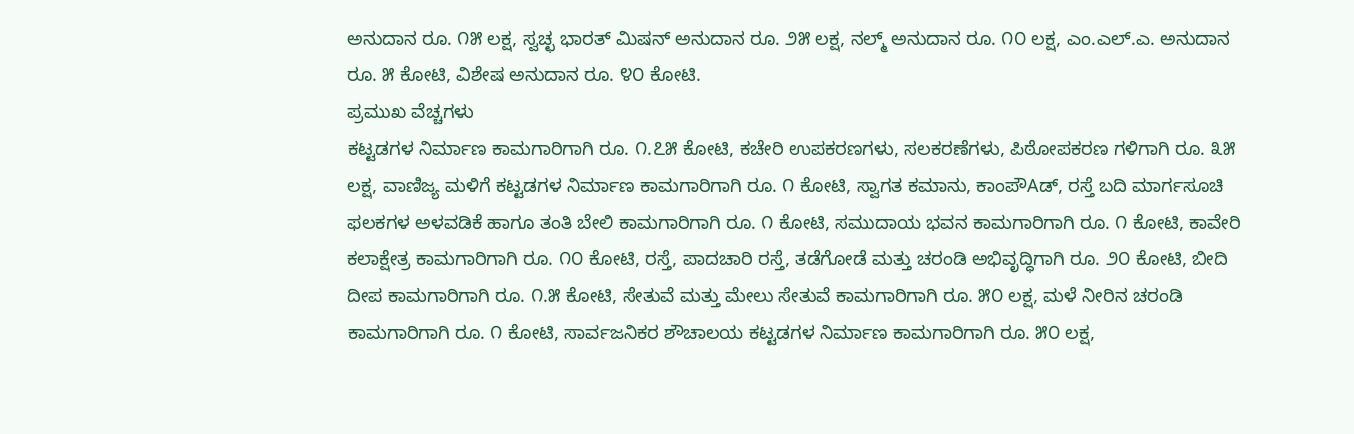ಅನುದಾನ ರೂ. ೧೫ ಲಕ್ಷ, ಸ್ವಚ್ಛ ಭಾರತ್ ಮಿಷನ್ ಅನುದಾನ ರೂ. ೨೫ ಲಕ್ಷ, ನಲ್ಮ್ ಅನುದಾನ ರೂ. ೧೦ ಲಕ್ಷ, ಎಂ.ಎಲ್.ಎ. ಅನುದಾನ ರೂ. ೫ ಕೋಟಿ, ವಿಶೇಷ ಅನುದಾನ ರೂ. ೪೦ ಕೋಟಿ.
ಪ್ರಮುಖ ವೆಚ್ಚಗಳು
ಕಟ್ಟಡಗಳ ನಿರ್ಮಾಣ ಕಾಮಗಾರಿಗಾಗಿ ರೂ. ೧.೭೫ ಕೋಟಿ, ಕಚೇರಿ ಉಪಕರಣಗಳು, ಸಲಕರಣೆಗಳು, ಪಿಠೋಪಕರಣ ಗಳಿಗಾಗಿ ರೂ. ೩೫ ಲಕ್ಷ, ವಾಣಿಜ್ಯ ಮಳಿಗೆ ಕಟ್ಟಡಗಳ ನಿರ್ಮಾಣ ಕಾಮಗಾರಿಗಾಗಿ ರೂ. ೧ ಕೋಟಿ, ಸ್ವಾಗತ ಕಮಾನು, ಕಾಂಪೌAಡ್, ರಸ್ತೆ ಬದಿ ಮಾರ್ಗಸೂಚಿ ಫಲಕಗಳ ಅಳವಡಿಕೆ ಹಾಗೂ ತಂತಿ ಬೇಲಿ ಕಾಮಗಾರಿಗಾಗಿ ರೂ. ೧ ಕೋಟಿ, ಸಮುದಾಯ ಭವನ ಕಾಮಗಾರಿಗಾಗಿ ರೂ. ೧ ಕೋಟಿ, ಕಾವೇರಿ ಕಲಾಕ್ಷೇತ್ರ ಕಾಮಗಾರಿಗಾಗಿ ರೂ. ೧೦ ಕೋಟಿ, ರಸ್ತೆ, ಪಾದಚಾರಿ ರಸ್ತೆ, ತಡೆಗೋಡೆ ಮತ್ತು ಚರಂಡಿ ಅಭಿವೃದ್ಧಿಗಾಗಿ ರೂ. ೨೦ ಕೋಟಿ, ಬೀದಿ ದೀಪ ಕಾಮಗಾರಿಗಾಗಿ ರೂ. ೧.೫ ಕೋಟಿ, ಸೇತುವೆ ಮತ್ತು ಮೇಲು ಸೇತುವೆ ಕಾಮಗಾರಿಗಾಗಿ ರೂ. ೫೦ ಲಕ್ಷ, ಮಳೆ ನೀರಿನ ಚರಂಡಿ ಕಾಮಗಾರಿಗಾಗಿ ರೂ. ೧ ಕೋಟಿ, ಸಾರ್ವಜನಿಕರ ಶೌಚಾಲಯ ಕಟ್ಟಡಗಳ ನಿರ್ಮಾಣ ಕಾಮಗಾರಿಗಾಗಿ ರೂ. ೫೦ ಲಕ್ಷ,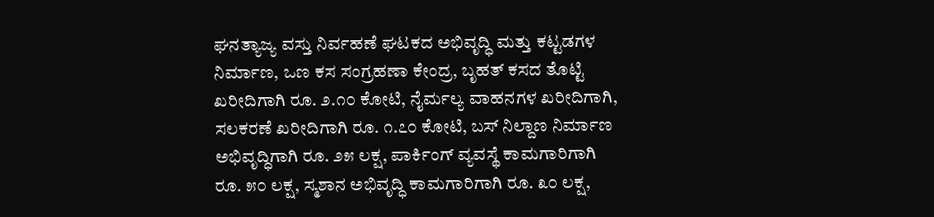ಘನತ್ಯಾಜ್ಯ ವಸ್ತು ನಿರ್ವಹಣೆ ಘಟಕದ ಅಭಿವೃದ್ಧಿ ಮತ್ತು ಕಟ್ಟಡಗಳ ನಿರ್ಮಾಣ, ಒಣ ಕಸ ಸಂಗ್ರಹಣಾ ಕೇಂದ್ರ, ಬೃಹತ್ ಕಸದ ತೊಟ್ಟಿ ಖರೀದಿಗಾಗಿ ರೂ. ೨.೧೦ ಕೋಟಿ, ನೈರ್ಮಲ್ಯ ವಾಹನಗಳ ಖರೀದಿಗಾಗಿ, ಸಲಕರಣೆ ಖರೀದಿಗಾಗಿ ರೂ. ೧.೭೦ ಕೋಟಿ, ಬಸ್ ನಿಲ್ದಾಣ ನಿರ್ಮಾಣ ಅಭಿವೃದ್ಧಿಗಾಗಿ ರೂ. ೨೫ ಲಕ್ಷ, ಪಾರ್ಕಿಂಗ್ ವ್ಯವಸ್ಥೆ ಕಾಮಗಾರಿಗಾಗಿ ರೂ. ೫೦ ಲಕ್ಷ, ಸ್ಮಶಾನ ಅಭಿವೃದ್ಧಿ ಕಾಮಗಾರಿಗಾಗಿ ರೂ. ೩೦ ಲಕ್ಷ,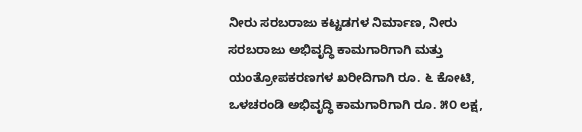ನೀರು ಸರಬರಾಜು ಕಟ್ಟಡಗಳ ನಿರ್ಮಾಣ, ನೀರು ಸರಬರಾಜು ಅಭಿವೃದ್ಧಿ ಕಾಮಗಾರಿಗಾಗಿ ಮತ್ತು ಯಂತ್ರೋಪಕರಣಗಳ ಖರೀದಿಗಾಗಿ ರೂ. ೬ ಕೋಟಿ, ಒಳಚರಂಡಿ ಅಭಿವೃದ್ಧಿ ಕಾಮಗಾರಿಗಾಗಿ ರೂ. ೫೦ ಲಕ್ಷ,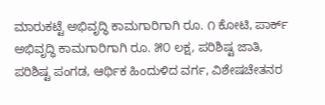ಮಾರುಕಟ್ಟೆ ಅಭಿವೃದ್ಧಿ ಕಾಮಗಾರಿಗಾಗಿ ರೂ. ೧ ಕೋಟಿ, ಪಾರ್ಕ್ ಅಭಿವೃದ್ಧಿ ಕಾಮಗಾರಿಗಾಗಿ ರೂ. ೫೦ ಲಕ್ಷ, ಪರಿಶಿಷ್ಟ ಜಾತಿ, ಪರಿಶಿಷ್ಟ ಪಂಗಡ, ಆರ್ಥಿಕ ಹಿಂದುಳಿದ ವರ್ಗ, ವಿಶೇಷಚೇತನರ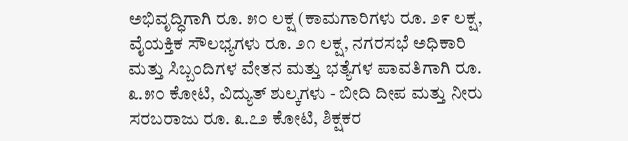ಅಭಿವೃದ್ಧಿಗಾಗಿ ರೂ. ೫೦ ಲಕ್ಷ (ಕಾಮಗಾರಿಗಳು ರೂ. ೨೯ ಲಕ್ಷ, ವೈಯಕ್ತಿಕ ಸೌಲಭ್ಯಗಳು ರೂ. ೨೧ ಲಕ್ಷ, ನಗರಸಭೆ ಅಧಿಕಾರಿ ಮತ್ತು ಸಿಬ್ಬಂದಿಗಳ ವೇತನ ಮತ್ತು ಭತ್ಯೆಗಳ ಪಾವತಿಗಾಗಿ ರೂ. ೩.೫೦ ಕೋಟಿ, ವಿದ್ಯುತ್ ಶುಲ್ಕಗಳು - ಬೀದಿ ದೀಪ ಮತ್ತು ನೀರು ಸರಬರಾಜು ರೂ. ೩.೭೨ ಕೋಟಿ, ಶಿಕ್ಷಕರ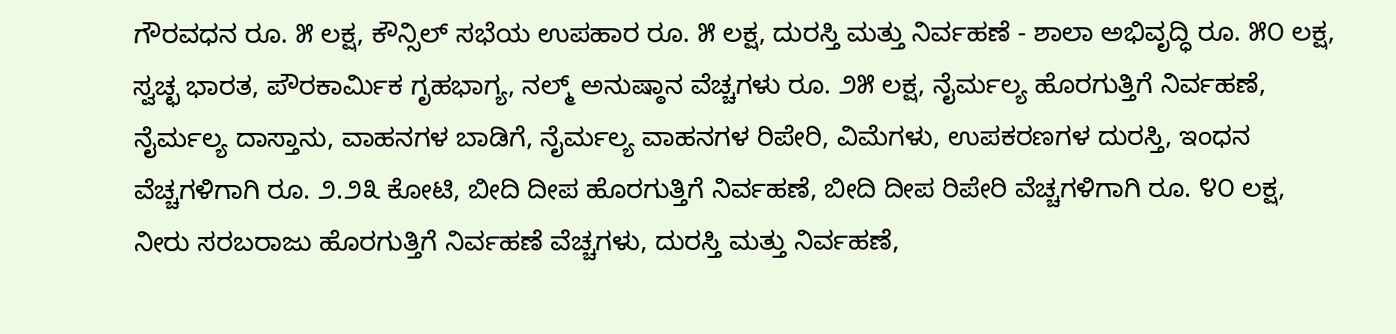ಗೌರವಧನ ರೂ. ೫ ಲಕ್ಷ, ಕೌನ್ಸಿಲ್ ಸಭೆಯ ಉಪಹಾರ ರೂ. ೫ ಲಕ್ಷ, ದುರಸ್ತಿ ಮತ್ತು ನಿರ್ವಹಣೆ - ಶಾಲಾ ಅಭಿವೃದ್ಧಿ ರೂ. ೫೦ ಲಕ್ಷ, ಸ್ವಚ್ಛ ಭಾರತ, ಪೌರಕಾರ್ಮಿಕ ಗೃಹಭಾಗ್ಯ, ನಲ್ಮ್ ಅನುಷ್ಠಾನ ವೆಚ್ಚಗಳು ರೂ. ೨೫ ಲಕ್ಷ, ನೈರ್ಮಲ್ಯ ಹೊರಗುತ್ತಿಗೆ ನಿರ್ವಹಣೆ, ನೈರ್ಮಲ್ಯ ದಾಸ್ತಾನು, ವಾಹನಗಳ ಬಾಡಿಗೆ, ನೈರ್ಮಲ್ಯ ವಾಹನಗಳ ರಿಪೇರಿ, ವಿಮೆಗಳು, ಉಪಕರಣಗಳ ದುರಸ್ತಿ, ಇಂಧನ ವೆಚ್ಚಗಳಿಗಾಗಿ ರೂ. ೨.೨೩ ಕೋಟಿ, ಬೀದಿ ದೀಪ ಹೊರಗುತ್ತಿಗೆ ನಿರ್ವಹಣೆ, ಬೀದಿ ದೀಪ ರಿಪೇರಿ ವೆಚ್ಚಗಳಿಗಾಗಿ ರೂ. ೪೦ ಲಕ್ಷ, ನೀರು ಸರಬರಾಜು ಹೊರಗುತ್ತಿಗೆ ನಿರ್ವಹಣೆ ವೆಚ್ಚಗಳು, ದುರಸ್ತಿ ಮತ್ತು ನಿರ್ವಹಣೆ,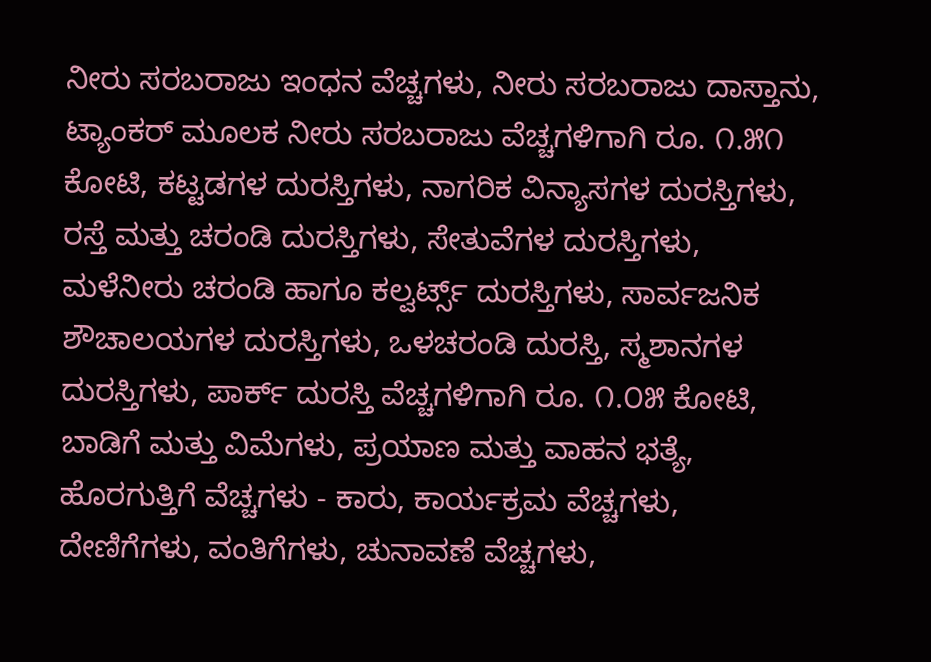ನೀರು ಸರಬರಾಜು ಇಂಧನ ವೆಚ್ಚಗಳು, ನೀರು ಸರಬರಾಜು ದಾಸ್ತಾನು, ಟ್ಯಾಂಕರ್ ಮೂಲಕ ನೀರು ಸರಬರಾಜು ವೆಚ್ಚಗಳಿಗಾಗಿ ರೂ. ೧.೫೧ ಕೋಟಿ, ಕಟ್ಟಡಗಳ ದುರಸ್ತಿಗಳು, ನಾಗರಿಕ ವಿನ್ಯಾಸಗಳ ದುರಸ್ತಿಗಳು, ರಸ್ತೆ ಮತ್ತು ಚರಂಡಿ ದುರಸ್ತಿಗಳು, ಸೇತುವೆಗಳ ದುರಸ್ತಿಗಳು, ಮಳೆನೀರು ಚರಂಡಿ ಹಾಗೂ ಕಲ್ವರ್ಟ್ಸ್ ದುರಸ್ತಿಗಳು, ಸಾರ್ವಜನಿಕ ಶೌಚಾಲಯಗಳ ದುರಸ್ತಿಗಳು, ಒಳಚರಂಡಿ ದುರಸ್ತಿ, ಸ್ಮಶಾನಗಳ ದುರಸ್ತಿಗಳು, ಪಾರ್ಕ್ ದುರಸ್ತಿ ವೆಚ್ಚಗಳಿಗಾಗಿ ರೂ. ೧.೦೫ ಕೋಟಿ, ಬಾಡಿಗೆ ಮತ್ತು ವಿಮೆಗಳು, ಪ್ರಯಾಣ ಮತ್ತು ವಾಹನ ಭತ್ಯೆ, ಹೊರಗುತ್ತಿಗೆ ವೆಚ್ಚಗಳು - ಕಾರು, ಕಾರ್ಯಕ್ರಮ ವೆಚ್ಚಗಳು, ದೇಣಿಗೆಗಳು, ವಂತಿಗೆಗಳು, ಚುನಾವಣೆ ವೆಚ್ಚಗಳು,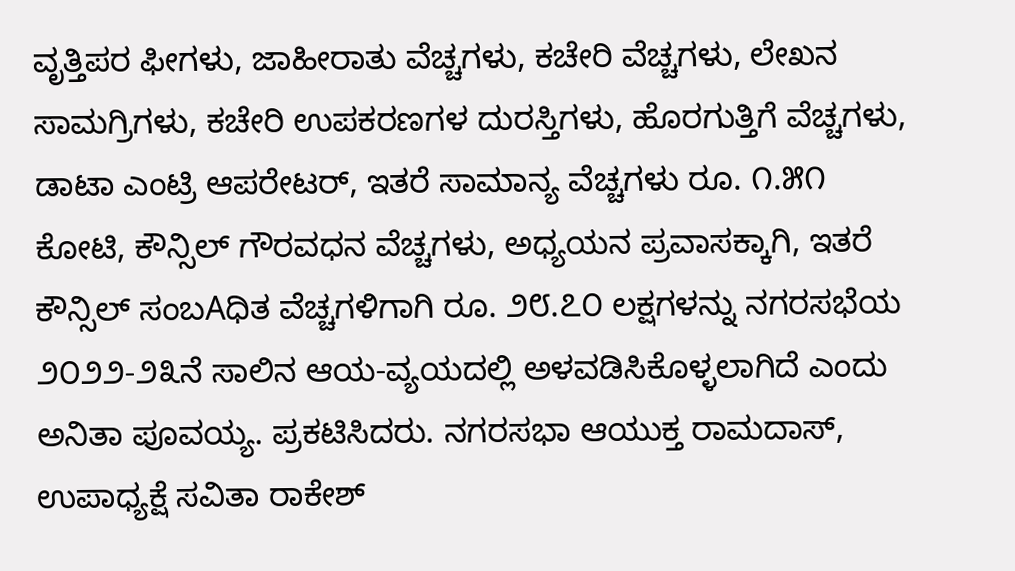ವೃತ್ತಿಪರ ಫೀಗಳು, ಜಾಹೀರಾತು ವೆಚ್ಚಗಳು, ಕಚೇರಿ ವೆಚ್ಚಗಳು, ಲೇಖನ ಸಾಮಗ್ರಿಗಳು, ಕಚೇರಿ ಉಪಕರಣಗಳ ದುರಸ್ತಿಗಳು, ಹೊರಗುತ್ತಿಗೆ ವೆಚ್ಚಗಳು, ಡಾಟಾ ಎಂಟ್ರಿ ಆಪರೇಟರ್, ಇತರೆ ಸಾಮಾನ್ಯ ವೆಚ್ಚಗಳು ರೂ. ೧.೫೧ ಕೋಟಿ, ಕೌನ್ಸಿಲ್ ಗೌರವಧನ ವೆಚ್ಚಗಳು, ಅಧ್ಯಯನ ಪ್ರವಾಸಕ್ಕಾಗಿ, ಇತರೆ ಕೌನ್ಸಿಲ್ ಸಂಬAಧಿತ ವೆಚ್ಚಗಳಿಗಾಗಿ ರೂ. ೨೮.೭೦ ಲಕ್ಷಗಳನ್ನು ನಗರಸಭೆಯ ೨೦೨೨-೨೩ನೆ ಸಾಲಿನ ಆಯ-ವ್ಯಯದಲ್ಲಿ ಅಳವಡಿಸಿಕೊಳ್ಳಲಾಗಿದೆ ಎಂದು ಅನಿತಾ ಪೂವಯ್ಯ. ಪ್ರಕಟಿಸಿದರು. ನಗರಸಭಾ ಆಯುಕ್ತ ರಾಮದಾಸ್, ಉಪಾಧ್ಯಕ್ಷೆ ಸವಿತಾ ರಾಕೇಶ್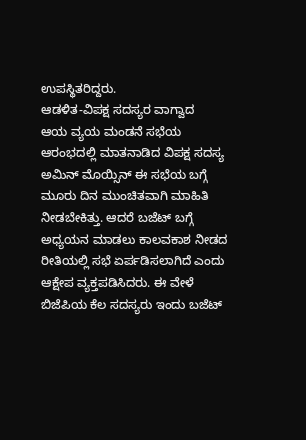ಉಪಸ್ಥಿತರಿದ್ದರು.
ಆಡಳಿತ-ವಿಪಕ್ಷ ಸದಸ್ಯರ ವಾಗ್ವಾದ
ಆಯ ವ್ಯಯ ಮಂಡನೆ ಸಭೆಯ ಆರಂಭದಲ್ಲಿ ಮಾತನಾಡಿದ ವಿಪಕ್ಷ ಸದಸ್ಯ ಅಮಿನ್ ಮೊಯ್ಸಿನ್ ಈ ಸಭೆಯ ಬಗ್ಗೆ ಮೂರು ದಿನ ಮುಂಚಿತವಾಗಿ ಮಾಹಿತಿ ನೀಡಬೇಕಿತ್ತು. ಆದರೆ ಬಜೆಟ್ ಬಗ್ಗೆ ಅಧ್ಯಯನ ಮಾಡಲು ಕಾಲವಕಾಶ ನೀಡದ ರೀತಿಯಲ್ಲಿ ಸಭೆ ಏರ್ಪಡಿಸಲಾಗಿದೆ ಎಂದು ಆಕ್ಷೇಪ ವ್ಯಕ್ತಪಡಿಸಿದರು. ಈ ವೇಳೆ ಬಿಜೆಪಿಯ ಕೆಲ ಸದಸ್ಯರು ಇಂದು ಬಜೆಟ್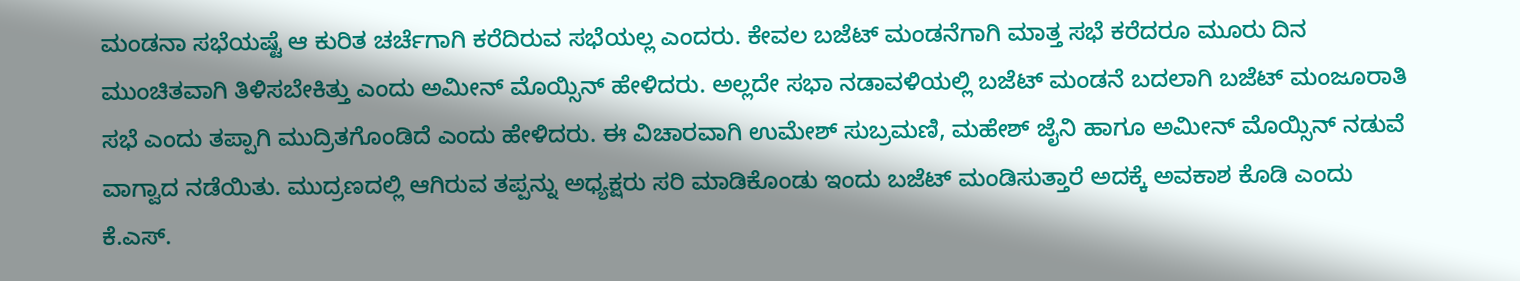ಮಂಡನಾ ಸಭೆಯಷ್ಟೆ ಆ ಕುರಿತ ಚರ್ಚೆಗಾಗಿ ಕರೆದಿರುವ ಸಭೆಯಲ್ಲ ಎಂದರು. ಕೇವಲ ಬಜೆಟ್ ಮಂಡನೆಗಾಗಿ ಮಾತ್ತ ಸಭೆ ಕರೆದರೂ ಮೂರು ದಿನ ಮುಂಚಿತವಾಗಿ ತಿಳಿಸಬೇಕಿತ್ತು ಎಂದು ಅಮೀನ್ ಮೊಯ್ಸಿನ್ ಹೇಳಿದರು. ಅಲ್ಲದೇ ಸಭಾ ನಡಾವಳಿಯಲ್ಲಿ ಬಜೆಟ್ ಮಂಡನೆ ಬದಲಾಗಿ ಬಜೆಟ್ ಮಂಜೂರಾತಿ ಸಭೆ ಎಂದು ತಪ್ಪಾಗಿ ಮುದ್ರಿತಗೊಂಡಿದೆ ಎಂದು ಹೇಳಿದರು. ಈ ವಿಚಾರವಾಗಿ ಉಮೇಶ್ ಸುಬ್ರಮಣಿ, ಮಹೇಶ್ ಜೈನಿ ಹಾಗೂ ಅಮೀನ್ ಮೊಯ್ಸಿನ್ ನಡುವೆ ವಾಗ್ವಾದ ನಡೆಯಿತು. ಮುದ್ರಣದಲ್ಲಿ ಆಗಿರುವ ತಪ್ಪನ್ನು ಅಧ್ಯಕ್ಷರು ಸರಿ ಮಾಡಿಕೊಂಡು ಇಂದು ಬಜೆಟ್ ಮಂಡಿಸುತ್ತಾರೆ ಅದಕ್ಕೆ ಅವಕಾಶ ಕೊಡಿ ಎಂದು ಕೆ.ಎಸ್.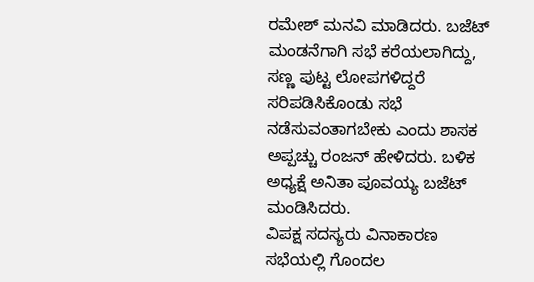ರಮೇಶ್ ಮನವಿ ಮಾಡಿದರು. ಬಜೆಟ್ ಮಂಡನೆಗಾಗಿ ಸಭೆ ಕರೆಯಲಾಗಿದ್ದು, ಸಣ್ಣ ಪುಟ್ಟ ಲೋಪಗಳಿದ್ದರೆ ಸರಿಪಡಿಸಿಕೊಂಡು ಸಭೆ ನಡೆಸುವಂತಾಗಬೇಕು ಎಂದು ಶಾಸಕ ಅಪ್ಪಚ್ಚು ರಂಜನ್ ಹೇಳಿದರು. ಬಳಿಕ ಅಧ್ಯಕ್ಷೆ ಅನಿತಾ ಪೂವಯ್ಯ ಬಜೆಟ್ ಮಂಡಿಸಿದರು.
ವಿಪಕ್ಷ ಸದಸ್ಯರು ವಿನಾಕಾರಣ ಸಭೆಯಲ್ಲಿ ಗೊಂದಲ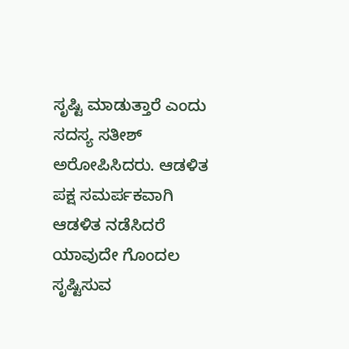ಸೃಷ್ಟಿ ಮಾಡುತ್ತಾರೆ ಎಂದು ಸದಸ್ಯ ಸತೀಶ್ ಅರೋಪಿಸಿದರು. ಆಡಳಿತ ಪಕ್ಷ ಸಮರ್ಪಕವಾಗಿ ಆಡಳಿತ ನಡೆಸಿದರೆ ಯಾವುದೇ ಗೊಂದಲ ಸೃಷ್ಟಿಸುವ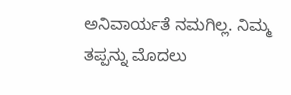ಅನಿವಾರ್ಯತೆ ನಮಗಿಲ್ಲ. ನಿಮ್ಮ ತಪ್ಪನ್ನು ಮೊದಲು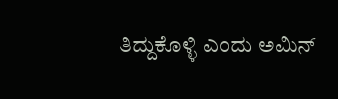ತಿದ್ದುಕೊಳ್ಳಿ ಎಂದು ಅಮಿನ್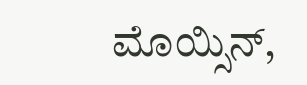ಮೊಯ್ಸಿನ್,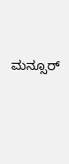ಮನ್ಸೂರ್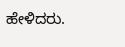ಹೇಳಿದರು.